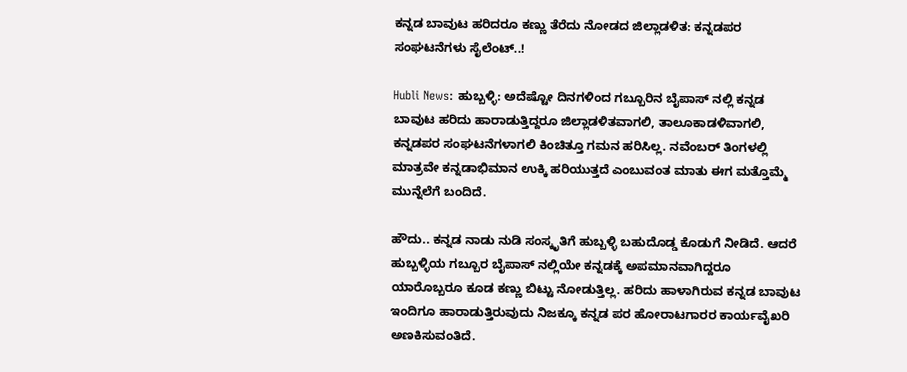ಕನ್ನಡ ಬಾವುಟ ಹರಿದರೂ ಕಣ್ಣು ತೆರೆದು ನೋಡದ ಜಿಲ್ಲಾಡಳಿತ: ಕನ್ನಡಪರ ಸಂಘಟನೆಗಳು ಸೈಲೆಂಟ್..!

Hubli News: ಹುಬ್ಬಳ್ಳಿ: ಅದೆಷ್ಟೋ ದಿನಗಳಿಂದ ಗಬ್ಬೂರಿನ ಬೈಪಾಸ್ ನಲ್ಲಿ ಕನ್ನಡ ಬಾವುಟ ಹರಿದು ಹಾರಾಡುತ್ತಿದ್ದರೂ ಜಿಲ್ಲಾಡಳಿತವಾಗಲಿ, ತಾಲೂಕಾಡಳಿವಾಗಲಿ, ಕನ್ನಡಪರ ಸಂಘಟನೆಗಳಾಗಲಿ ಕಿಂಚಿತ್ತೂ ಗಮನ ಹರಿಸಿಲ್ಲ. ನವೆಂಬರ್ ತಿಂಗಳಲ್ಲಿ ಮಾತ್ರವೇ ಕನ್ನಡಾಭಿಮಾನ ಉಕ್ಕಿ ಹರಿಯುತ್ತದೆ ಎಂಬುವಂತ ಮಾತು ಈಗ ಮತ್ತೊಮ್ಮೆ ಮುನ್ನೆಲೆಗೆ ಬಂದಿದೆ.

ಹೌದು.. ಕನ್ನಡ ನಾಡು ನುಡಿ ಸಂಸ್ಕೃತಿಗೆ ಹುಬ್ಬಳ್ಳಿ ಬಹುದೊಡ್ಡ ಕೊಡುಗೆ ನೀಡಿದೆ. ಆದರೆ ಹುಬ್ಬಳ್ಳಿಯ ಗಬ್ಬೂರ ಬೈಪಾಸ್ ನಲ್ಲಿಯೇ ಕನ್ನಡಕ್ಕೆ ಅಪಮಾನವಾಗಿದ್ದರೂ ಯಾರೊಬ್ಬರೂ ಕೂಡ ಕಣ್ಣು ಬಿಟ್ಟು ನೋಡುತ್ತಿಲ್ಲ. ಹರಿದು ಹಾಳಾಗಿರುವ ಕನ್ನಡ ಬಾವುಟ ಇಂದಿಗೂ ಹಾರಾಡುತ್ತಿರುವುದು ನಿಜಕ್ಕೂ ಕನ್ನಡ ಪರ ಹೋರಾಟಗಾರರ ಕಾರ್ಯವೈಖರಿ ಅಣಕಿಸುವಂತಿದೆ.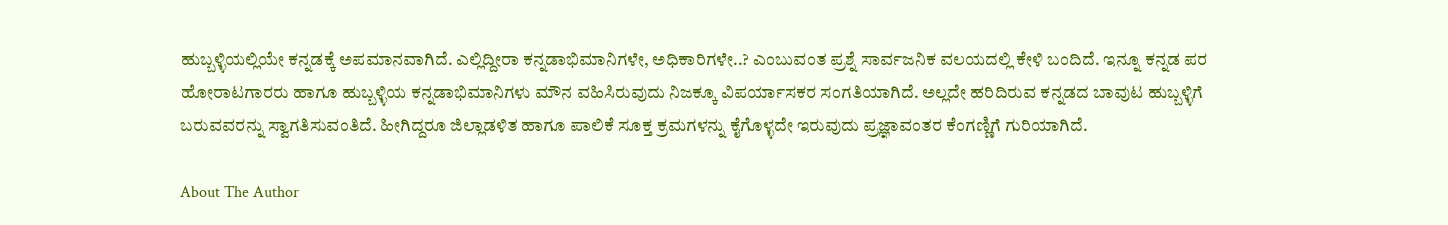ಹುಬ್ಬಳ್ಳಿಯಲ್ಲಿಯೇ ಕನ್ನಡಕ್ಕೆ ಅಪಮಾನವಾಗಿದೆ. ಎಲ್ಲಿದ್ದೀರಾ ಕನ್ನಡಾಭಿಮಾನಿಗಳೇ, ಅಧಿಕಾರಿಗಳೇ..? ಎಂಬುವಂತ ಪ್ರಶ್ನೆ ಸಾರ್ವಜನಿಕ ವಲಯದಲ್ಲಿ ಕೇಳಿ ಬಂದಿದೆ. ಇನ್ನೂ ಕನ್ನಡ ಪರ ಹೋರಾಟಗಾರರು ಹಾಗೂ ಹುಬ್ಬಳ್ಳಿಯ ಕನ್ನಡಾಭಿಮಾನಿಗಳು ಮೌನ ವಹಿಸಿರುವುದು ನಿಜಕ್ಕೂ ವಿಪರ್ಯಾಸಕರ ಸಂಗತಿಯಾಗಿದೆ. ಅಲ್ಲದೇ ಹರಿದಿರುವ ಕನ್ನಡದ ಬಾವುಟ ಹುಬ್ಬಳ್ಳಿಗೆ ಬರುವವರನ್ನು ಸ್ವಾಗತಿಸುವಂತಿದೆ. ಹೀಗಿದ್ದರೂ ಜಿಲ್ಲಾಡಳಿತ ಹಾಗೂ ಪಾಲಿಕೆ ಸೂಕ್ತ ಕ್ರಮಗಳನ್ನು ಕೈಗೊಳ್ಳದೇ ಇರುವುದು ಪ್ರಜ್ಞಾವಂತರ ಕೆಂಗಣ್ಣಿಗೆ ಗುರಿಯಾಗಿದೆ.

About The Author